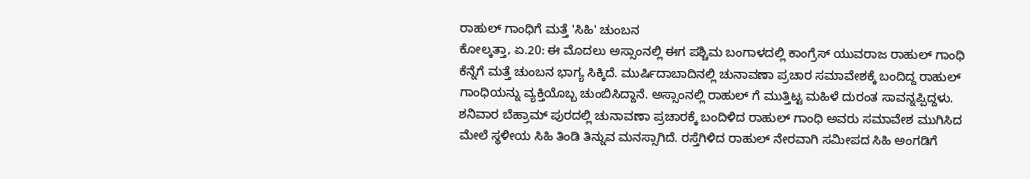ರಾಹುಲ್ ಗಾಂಧಿಗೆ ಮತ್ತೆ 'ಸಿಹಿ' ಚುಂಬನ
ಕೋಲ್ಕತ್ತಾ, ಏ.20: ಈ ಮೊದಲು ಅಸ್ಸಾಂನಲ್ಲಿ ಈಗ ಪಶ್ಚಿಮ ಬಂಗಾಳದಲ್ಲಿ ಕಾಂಗ್ರೆಸ್ ಯುವರಾಜ ರಾಹುಲ್ ಗಾಂಧಿ ಕೆನ್ನೆಗೆ ಮತ್ತೆ ಚುಂಬನ ಭಾಗ್ಯ ಸಿಕ್ಕಿದೆ. ಮುರ್ಷಿದಾಬಾದಿನಲ್ಲಿ ಚುನಾವಣಾ ಪ್ರಚಾರ ಸಮಾವೇಶಕ್ಕೆ ಬಂದಿದ್ದ ರಾಹುಲ್ ಗಾಂಧಿಯನ್ನು ವ್ಯಕ್ತಿಯೊಬ್ಬ ಚುಂಬಿಸಿದ್ದಾನೆ. ಅಸ್ಸಾಂನಲ್ಲಿ ರಾಹುಲ್ ಗೆ ಮುತ್ತಿಟ್ಟ ಮಹಿಳೆ ದುರಂತ ಸಾವನ್ನಪ್ಪಿದ್ದಳು.
ಶನಿವಾರ ಬೆಹ್ರಾಮ್ ಪುರದಲ್ಲಿ ಚುನಾವಣಾ ಪ್ರಚಾರಕ್ಕೆ ಬಂದಿಳಿದ ರಾಹುಲ್ ಗಾಂಧಿ ಅವರು ಸಮಾವೇಶ ಮುಗಿಸಿದ ಮೇಲೆ ಸ್ಥಳೀಯ ಸಿಹಿ ತಿಂಡಿ ತಿನ್ನುವ ಮನಸ್ಸಾಗಿದೆ. ರಸ್ತೆಗಿಳಿದ ರಾಹುಲ್ ನೇರವಾಗಿ ಸಮೀಪದ ಸಿಹಿ ಅಂಗಡಿಗೆ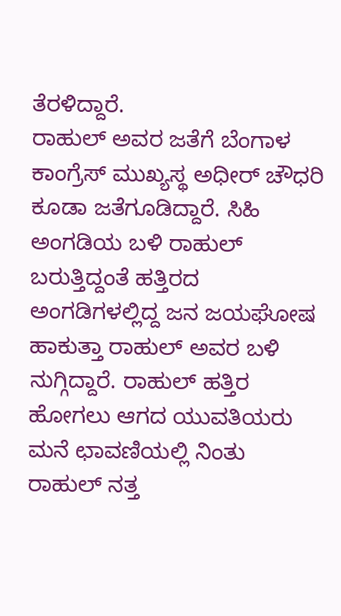ತೆರಳಿದ್ದಾರೆ.
ರಾಹುಲ್ ಅವರ ಜತೆಗೆ ಬೆಂಗಾಳ ಕಾಂಗ್ರೆಸ್ ಮುಖ್ಯಸ್ಥ ಅಧೀರ್ ಚೌಧರಿ ಕೂಡಾ ಜತೆಗೂಡಿದ್ದಾರೆ. ಸಿಹಿ ಅಂಗಡಿಯ ಬಳಿ ರಾಹುಲ್ ಬರುತ್ತಿದ್ದಂತೆ ಹತ್ತಿರದ ಅಂಗಡಿಗಳಲ್ಲಿದ್ದ ಜನ ಜಯಘೋಷ ಹಾಕುತ್ತಾ ರಾಹುಲ್ ಅವರ ಬಳಿ ನುಗ್ಗಿದ್ದಾರೆ. ರಾಹುಲ್ ಹತ್ತಿರ ಹೋಗಲು ಆಗದ ಯುವತಿಯರು ಮನೆ ಛಾವಣಿಯಲ್ಲಿ ನಿಂತು ರಾಹುಲ್ ನತ್ತ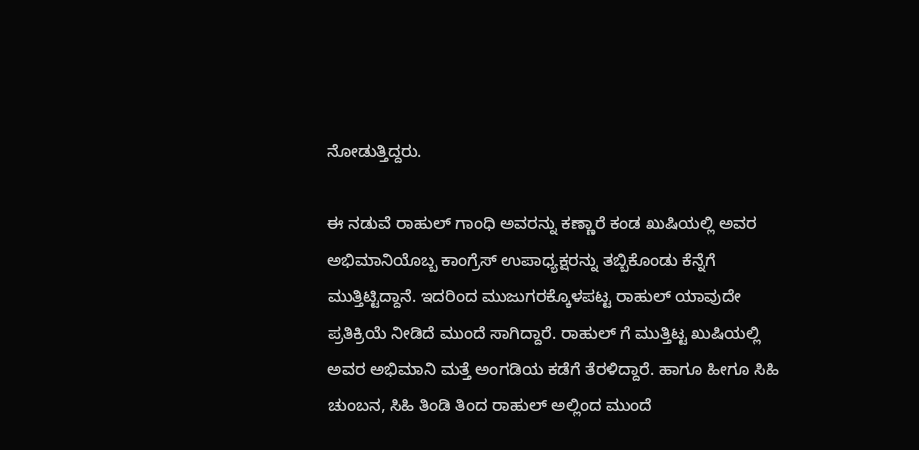ನೋಡುತ್ತಿದ್ದರು.

ಈ ನಡುವೆ ರಾಹುಲ್ ಗಾಂಧಿ ಅವರನ್ನು ಕಣ್ಣಾರೆ ಕಂಡ ಖುಷಿಯಲ್ಲಿ ಅವರ ಅಭಿಮಾನಿಯೊಬ್ಬ ಕಾಂಗ್ರೆಸ್ ಉಪಾಧ್ಯಕ್ಷರನ್ನು ತಬ್ಬಿಕೊಂಡು ಕೆನ್ನೆಗೆ ಮುತ್ತಿಟ್ಟಿದ್ದಾನೆ. ಇದರಿಂದ ಮುಜುಗರಕ್ಕೊಳಪಟ್ಟ ರಾಹುಲ್ ಯಾವುದೇ ಪ್ರತಿಕ್ರಿಯೆ ನೀಡಿದೆ ಮುಂದೆ ಸಾಗಿದ್ದಾರೆ. ರಾಹುಲ್ ಗೆ ಮುತ್ತಿಟ್ಟ ಖುಷಿಯಲ್ಲಿ ಅವರ ಅಭಿಮಾನಿ ಮತ್ತೆ ಅಂಗಡಿಯ ಕಡೆಗೆ ತೆರಳಿದ್ದಾರೆ. ಹಾಗೂ ಹೀಗೂ ಸಿಹಿ ಚುಂಬನ, ಸಿಹಿ ತಿಂಡಿ ತಿಂದ ರಾಹುಲ್ ಅಲ್ಲಿಂದ ಮುಂದೆ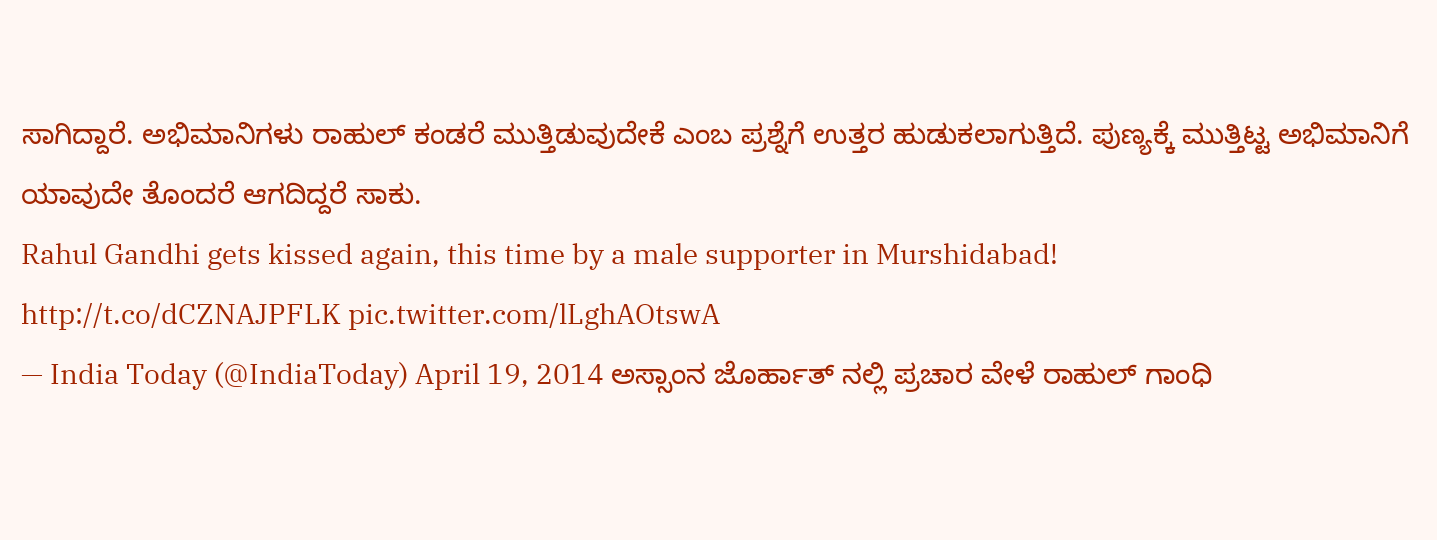ಸಾಗಿದ್ದಾರೆ. ಅಭಿಮಾನಿಗಳು ರಾಹುಲ್ ಕಂಡರೆ ಮುತ್ತಿಡುವುದೇಕೆ ಎಂಬ ಪ್ರಶ್ನೆಗೆ ಉತ್ತರ ಹುಡುಕಲಾಗುತ್ತಿದೆ. ಪುಣ್ಯಕ್ಕೆ ಮುತ್ತಿಟ್ಟ ಅಭಿಮಾನಿಗೆ ಯಾವುದೇ ತೊಂದರೆ ಆಗದಿದ್ದರೆ ಸಾಕು.
Rahul Gandhi gets kissed again, this time by a male supporter in Murshidabad!
http://t.co/dCZNAJPFLK pic.twitter.com/lLghAOtswA
— India Today (@IndiaToday) April 19, 2014 ಅಸ್ಸಾಂನ ಜೊರ್ಹಾತ್ ನಲ್ಲಿ ಪ್ರಚಾರ ವೇಳೆ ರಾಹುಲ್ ಗಾಂಧಿ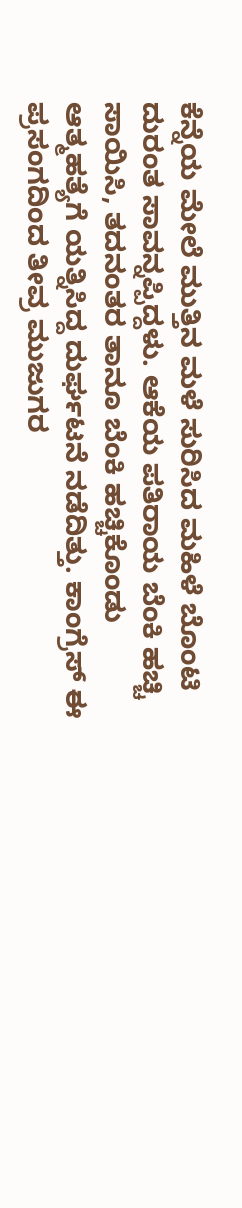ಕೆನ್ನೆಯ ಮೇಲೆ ಮುತ್ತಿನ ಮಳೆ ಸುರಿಸಿದ ಮಹಿಳೆ ಬೊಂಟಿ ದುರಂತ ಸಾವನ್ನಪ್ಪಿದ್ದಳು. ಆಕೆಯ ಪತಿರಾಯ ಬೆಂಕಿ ಹಚ್ಚಿ ಸಾಯಿಸಿ, ತದನಂತರ ತಾನೂ ಬೆಂಕಿ ಹಚ್ಚಿಕೊಂಡು ಆತ್ಮಹತ್ಯೆಗೆ ಯತ್ನಿಸಿದ್ದ ದುರ್ಘಟನೆ ನಡೆದಿತ್ತು. ಕಾಂಗ್ರೆಸ್ ಈ ಪ್ರಸಂಗದಿಂದ ತೀವ್ರ ಮುಜುಗರ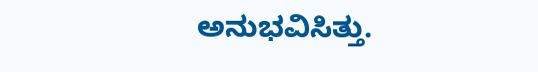ಅನುಭವಿಸಿತ್ತು.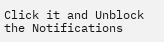Click it and Unblock the Notifications